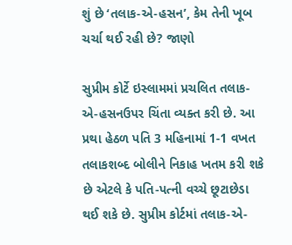શું છે ‘તલાક-એ-હસન’, કેમ તેની ખૂબ ચર્ચા થઈ રહી છે? જાણો

સુપ્રીમ કોર્ટે ઇસ્લામમાં પ્રચલિત તલાક-એ-હસનઉપર ચિંતા વ્યક્ત કરી છે. આ પ્રથા હેઠળ પતિ 3 મહિનામાં 1-1 વખત તલાકશબ્દ બોલીને નિકાહ ખતમ કરી શકે છે એટલે કે પતિ-પત્ની વચ્ચે છૂટાછેડા થઈ શકે છે. સુપ્રીમ કોર્ટમાં તલાક-એ-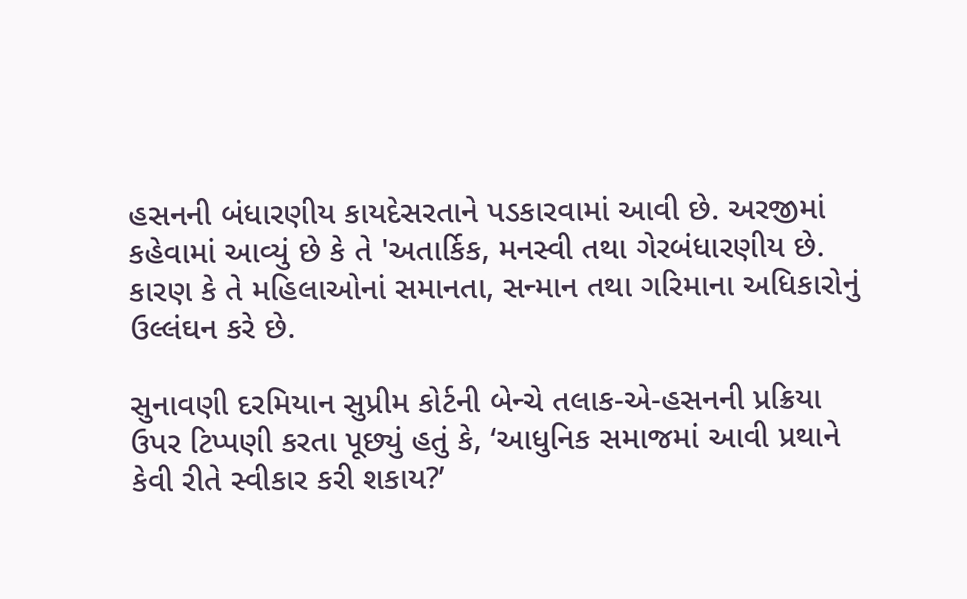હસનની બંધારણીય કાયદેસરતાને પડકારવામાં આવી છે. અરજીમાં કહેવામાં આવ્યું છે કે તે 'અતાર્કિક, મનસ્વી તથા ગેરબંધારણીય છે. કારણ કે તે મહિલાઓનાં સમાનતા, સન્માન તથા ગરિમાના અધિકારોનું ઉલ્લંઘન કરે છે.

સુનાવણી દરમિયાન સુપ્રીમ કોર્ટની બેન્ચે તલાક-એ-હસનની પ્રક્રિયા ઉપર ટિપ્પણી કરતા પૂછ્યું હતું કે, ‘આધુનિક સમાજમાં આવી પ્રથાને કેવી રીતે સ્વીકાર કરી શકાય?’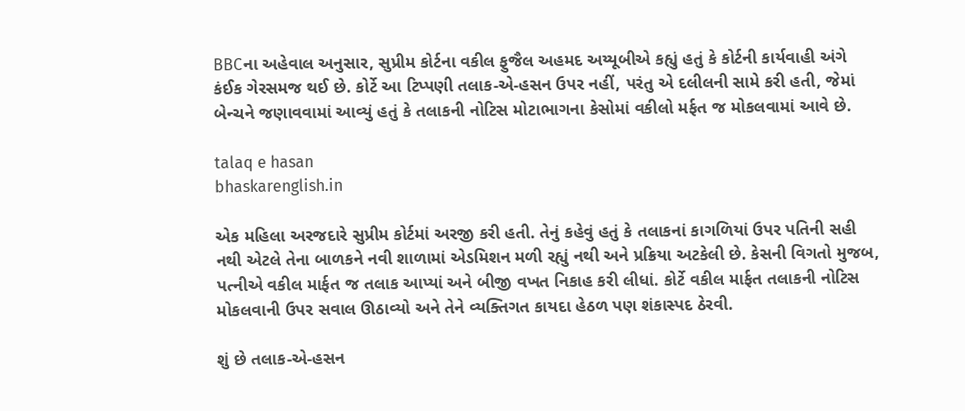BBCના અહેવાલ અનુસાર, સુપ્રીમ કોર્ટના વકીલ ફુજૈલ અહમદ અય્યૂબીએ કહ્યું હતું કે કોર્ટની કાર્યવાહી અંગે કંઈક ગેરસમજ થઈ છે. કોર્ટે આ ટિપ્પણી તલાક-એ-હસન ઉપર નહીં, પરંતુ એ દલીલની સામે કરી હતી, જેમાં બેન્ચને જણાવવામાં આવ્યું હતું કે તલાકની નોટિસ મોટાભાગના કેસોમાં વકીલો મર્ફત જ મોકલવામાં આવે છે.

talaq e hasan
bhaskarenglish.in

એક મહિલા અરજદારે સુપ્રીમ કોર્ટમાં અરજી કરી હતી. તેનું કહેવું હતું કે તલાકનાં કાગળિયાં ઉપર પતિની સહી નથી એટલે તેના બાળકને નવી શાળામાં એડમિશન મળી રહ્યું નથી અને પ્રક્રિયા અટકેલી છે. કેસની વિગતો મુજબ, પત્નીએ વકીલ માર્ફત જ તલાક આપ્યાં અને બીજી વખત નિકાહ કરી લીધાં. કોર્ટે વકીલ માર્ફત તલાકની નોટિસ મોકલવાની ઉપર સવાલ ઊઠાવ્યો અને તેને વ્યક્તિગત કાયદા હેઠળ પણ શંકાસ્પદ ઠેરવી.

શું છે તલાક-એ-હસન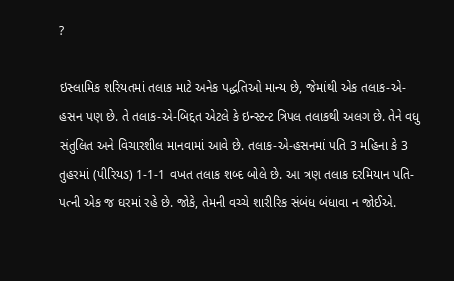?

ઇસ્લામિક શરિયતમાં તલાક માટે અનેક પદ્ધતિઓ માન્ય છે, જેમાંથી એક તલાક-એ-હસન પણ છે. તે તલાક-એ-બિદ્દત એટલે કે ઇન્સ્ટન્ટ ત્રિપલ તલાકથી અલગ છે. તેને વધુ સંતુલિત અને વિચારશીલ માનવામાં આવે છે. તલાક-એ-હસનમાં પતિ 3 મહિના કે 3 તુહરમાં (પીરિયડ) 1-1-1 વખત તલાક શબ્દ બોલે છે. આ ત્રણ તલાક દરમિયાન પતિ-પત્ની એક જ ઘરમાં રહે છે. જોકે, તેમની વચ્ચે શારીરિક સંબંધ બંધાવા ન જોઈએ.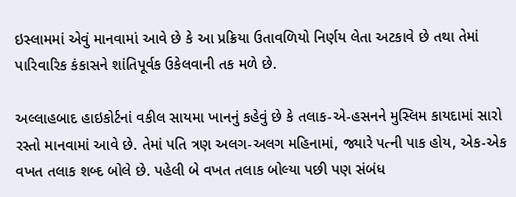ઇસ્લામમાં એવું માનવામાં આવે છે કે આ પ્રક્રિયા ઉતાવળિયો નિર્ણય લેતા અટકાવે છે તથા તેમાં પારિવારિક કંકાસને શાંતિપૂર્વક ઉકેલવાની તક મળે છે.

અલ્લાહબાદ હાઇકોર્ટનાં વકીલ સાયમા ખાનનું કહેવું છે કે તલાક-એ-હસનને મુસ્લિમ કાયદામાં સારો રસ્તો માનવામાં આવે છે. તેમાં પતિ ત્રણ અલગ-અલગ મહિનામાં, જ્યારે પત્ની પાક હોય, એક-એક વખત તલાક શબ્દ બોલે છે. પહેલી બે વખત તલાક બોલ્યા પછી પણ સંબંધ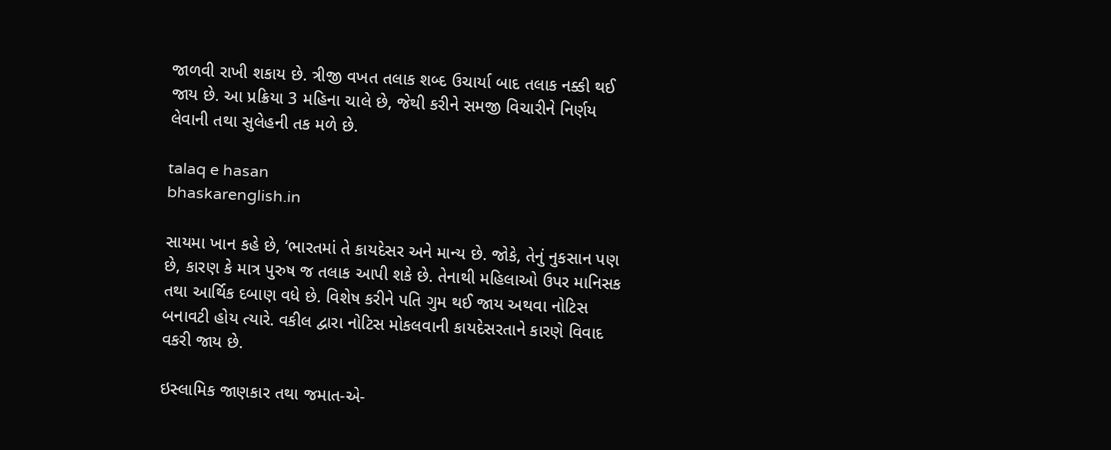જાળવી રાખી શકાય છે. ત્રીજી વખત તલાક શબ્દ ઉચાર્યા બાદ તલાક નક્કી થઈ જાય છે. આ પ્રક્રિયા 3 મહિના ચાલે છે, જેથી કરીને સમજી વિચારીને નિર્ણય લેવાની તથા સુલેહની તક મળે છે.

talaq e hasan
bhaskarenglish.in

સાયમા ખાન કહે છે, ‘ભારતમાં તે કાયદેસર અને માન્ય છે. જોકે, તેનું નુકસાન પણ છે, કારણ કે માત્ર પુરુષ જ તલાક આપી શકે છે. તેનાથી મહિલાઓ ઉપર માનિસક તથા આર્થિક દબાણ વધે છે. વિશેષ કરીને પતિ ગુમ થઈ જાય અથવા નોટિસ બનાવટી હોય ત્યારે. વકીલ દ્વારા નોટિસ મોકલવાની કાયદેસરતાને કારણે વિવાદ વકરી જાય છે.

ઇસ્લામિક જાણકાર તથા જમાત-એ-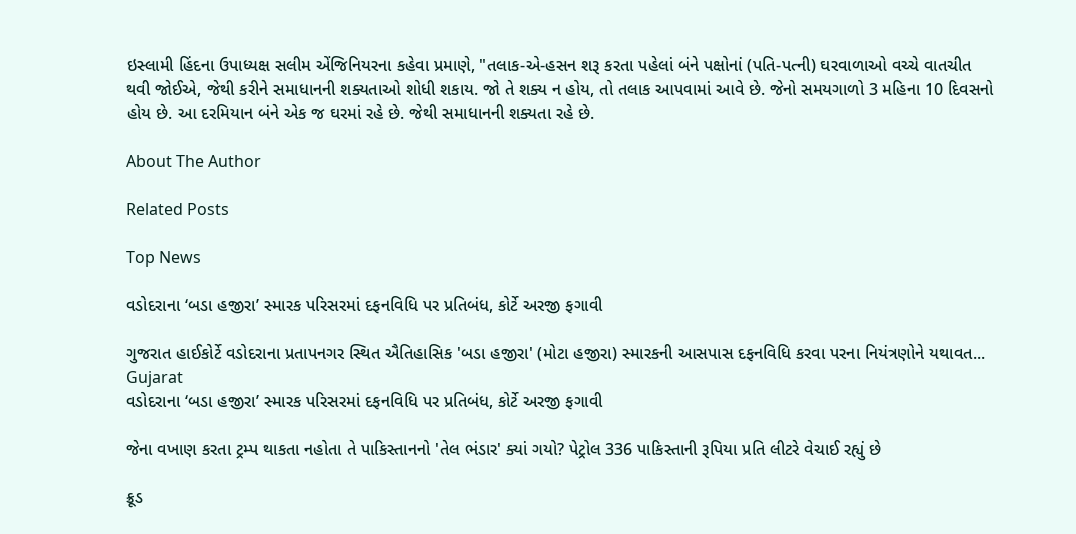ઇસ્લામી હિંદના ઉપાધ્યક્ષ સલીમ એંજિનિયરના કહેવા પ્રમાણે, "તલાક-એ-હસન શરૂ કરતા પહેલાં બંને પક્ષોનાં (પતિ-પત્ની) ઘરવાળાઓ વચ્ચે વાતચીત થવી જોઈએ, જેથી કરીને સમાધાનની શક્યતાઓ શોધી શકાય. જો તે શક્ય ન હોય, તો તલાક આપવામાં આવે છે. જેનો સમયગાળો 3 મહિના 10 દિવસનો હોય છે. આ દરમિયાન બંને એક જ ઘરમાં રહે છે. જેથી સમાધાનની શક્યતા રહે છે.

About The Author

Related Posts

Top News

વડોદરાના ‘બડા હજીરા’ સ્મારક પરિસરમાં દફનવિધિ પર પ્રતિબંધ, કોર્ટે અરજી ફગાવી

ગુજરાત હાઈકોર્ટે વડોદરાના પ્રતાપનગર સ્થિત ઐતિહાસિક 'બડા હજીરા' (મોટા હજીરા) સ્મારકની આસપાસ દફનવિધિ કરવા પરના નિયંત્રણોને યથાવત...
Gujarat
વડોદરાના ‘બડા હજીરા’ સ્મારક પરિસરમાં દફનવિધિ પર પ્રતિબંધ, કોર્ટે અરજી ફગાવી

જેના વખાણ કરતા ટ્રમ્પ થાકતા નહોતા તે પાકિસ્તાનનો 'તેલ ભંડાર' ક્યાં ગયો? પેટ્રોલ 336 પાકિસ્તાની રૂપિયા પ્રતિ લીટરે વેચાઈ રહ્યું છે

ક્રૂડ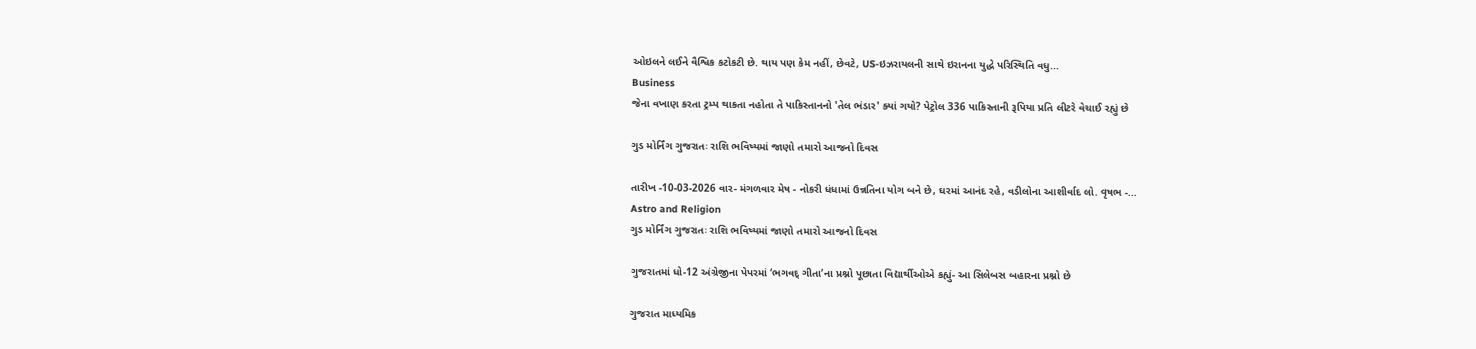ઓઇલને લઈને વૈશ્વિક કટોકટી છે. થાય પણ કેમ નહીં, છેવટે, US-ઇઝરાયલની સાથે ઇરાનના યુદ્ધે પરિસ્થિતિ વધુ...
Business
જેના વખાણ કરતા ટ્રમ્પ થાકતા નહોતા તે પાકિસ્તાનનો 'તેલ ભંડાર' ક્યાં ગયો? પેટ્રોલ 336 પાકિસ્તાની રૂપિયા પ્રતિ લીટરે વેચાઈ રહ્યું છે

ગુડ મોર્નિંગ ગુજરાતઃ રાશિ ભવિષ્યમાં જાણો તમારો આજનો દિવસ

તારીખ -10-03-2026 વાર- મંગળવાર મેષ - નોકરી ધંધામાં ઉન્નતિના યોગ બને છે, ઘરમાં આનંદ રહે, વડીલોના આશીર્વાદ લો. વૃષભ -...
Astro and Religion
ગુડ મોર્નિંગ ગુજરાતઃ રાશિ ભવિષ્યમાં જાણો તમારો આજનો દિવસ

ગુજરાતમાં ધો-12 અંગ્રેજીના પેપરમાં ‘ભગવદ્ ગીતા’ના પ્રશ્નો પૂછાતા વિદ્યાર્થીઓએ કહ્યું- આ સિલેબસ બહારના પ્રશ્નો છે

ગુજરાત માધ્યમિક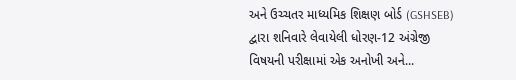અને ઉચ્ચતર માધ્યમિક શિક્ષણ બોર્ડ (GSHSEB) દ્વારા શનિવારે લેવાયેલી ધોરણ-12 અંગ્રેજી વિષયની પરીક્ષામાં એક અનોખી અને...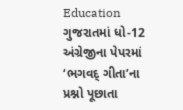Education
ગુજરાતમાં ધો-12 અંગ્રેજીના પેપરમાં ‘ભગવદ્ ગીતા’ના પ્રશ્નો પૂછાતા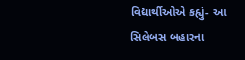વિદ્યાર્થીઓએ કહ્યું- આ સિલેબસ બહારના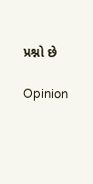પ્રશ્નો છે

Opinion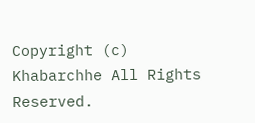Copyright (c) Khabarchhe All Rights Reserved.